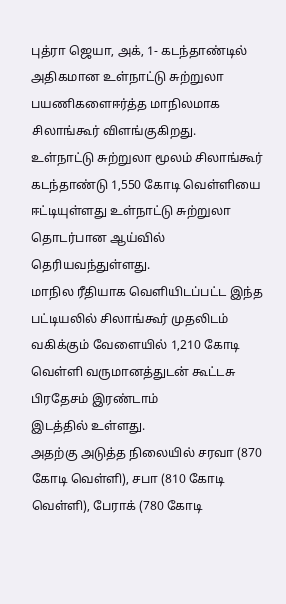புத்ரா ஜெயா, அக், 1- கடந்தாண்டில் அதிகமான உள்நாட்டு சுற்றுலா பயணிகளைஈர்த்த மாநிலமாக சிலாங்கூர் விளங்குகிறது.
உள்நாட்டு சுற்றுலா மூலம் சிலாங்கூர் கடந்தாண்டு 1,550 கோடி வெள்ளியை
ஈட்டியுள்ளது உள்நாட்டு சுற்றுலா தொடர்பான ஆய்வில் தெரியவந்துள்ளது.
மாநில ரீதியாக வெளியிடப்பட்ட இந்த பட்டியலில் சிலாங்கூர் முதலிடம் வகிக்கும் வேளையில் 1,210 கோடி வெள்ளி வருமானத்துடன் கூட்டசு பிரதேசம் இரண்டாம்
இடத்தில் உள்ளது.
அதற்கு அடுத்த நிலையில் சரவா (870 கோடி வெள்ளி), சபா (810 கோடி வெள்ளி), பேராக் (780 கோடி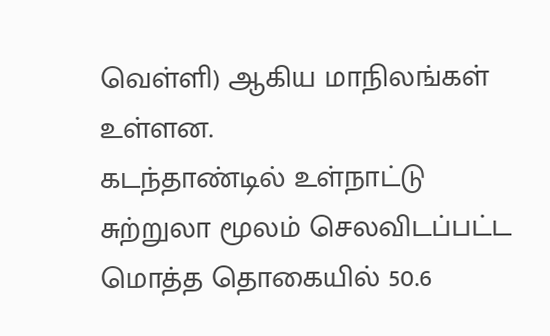வெள்ளி) ஆகிய மாநிலங்கள் உள்ளன.
கடந்தாண்டில் உள்நாட்டு சுற்றுலா மூலம் செலவிடப்பட்ட மொத்த தொகையில் 50.6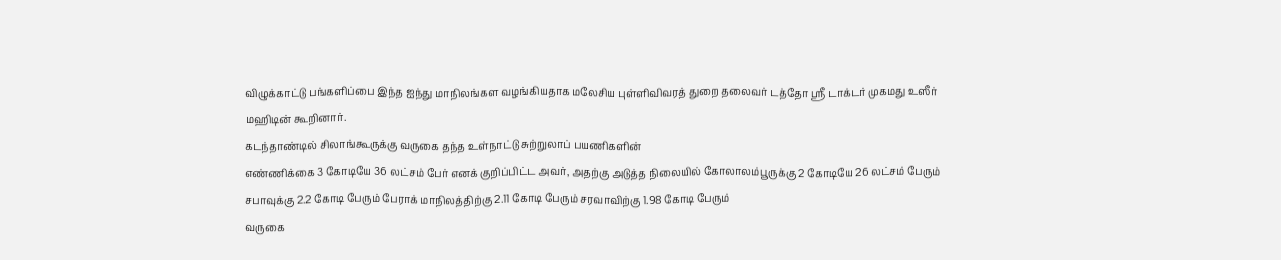விழுக்காட்டு பங்களிப்பை இந்த ஐந்து மாநிலங்கள வழங்கியதாக மலேசிய புள்ளிவிவரத் துறை தலைவர் டத்தோ ஸ்ரீ டாக்டர் முகமது உஸீர் மஹிடின் கூறினார்.
கடந்தாண்டில் சிலாங்கூருக்கு வருகை தந்த உள்நாட்டு சுற்றுலாப் பயணிகளின்
எண்ணிக்கை 3 கோடியே 36 லட்சம் பேர் எனக் குறிப்பிட்ட அவர், அதற்கு அடுத்த நிலையில் கோலாலம்பூருக்கு 2 கோடியே 26 லட்சம் பேரும் சபாவுக்கு 2.2 கோடி பேரும் பேராக் மாநிலத்திற்கு 2.11 கோடி பேரும் சரவாவிற்கு 1.98 கோடி பேரும்
வருகை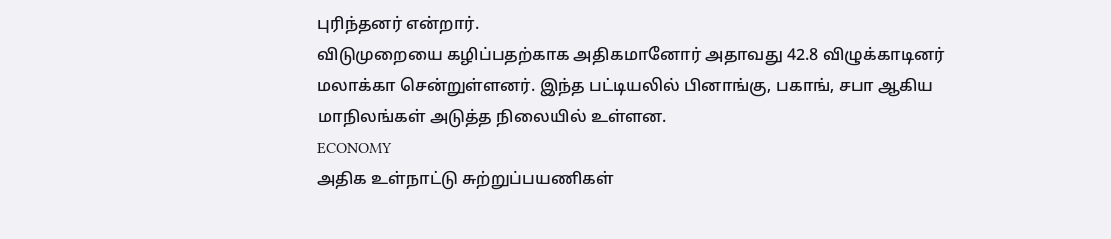புரிந்தனர் என்றார்.
விடுமுறையை கழிப்பதற்காக அதிகமானோர் அதாவது 42.8 விழுக்காடினர் மலாக்கா சென்றுள்ளனர். இந்த பட்டியலில் பினாங்கு, பகாங், சபா ஆகிய மாநிலங்கள் அடுத்த நிலையில் உள்ளன.
ECONOMY
அதிக உள்நாட்டு சுற்றுப்பயணிகள்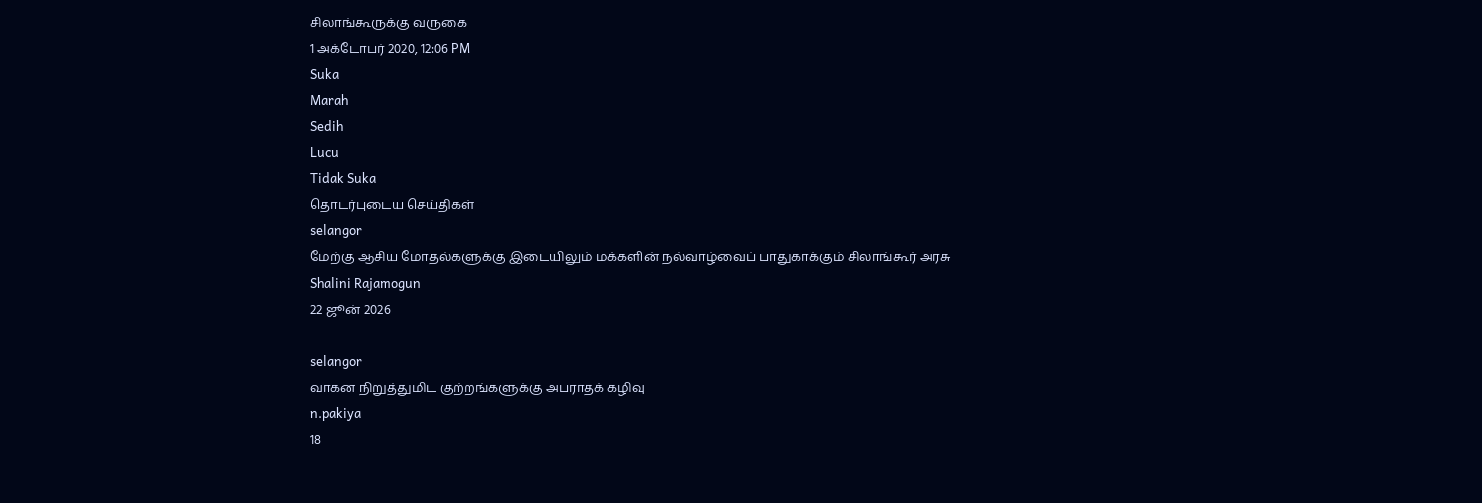சிலாங்கூருக்கு வருகை
1 அக்டோபர் 2020, 12:06 PM
Suka
Marah
Sedih
Lucu
Tidak Suka
தொடர்புடைய செய்திகள்
selangor
மேற்கு ஆசிய மோதல்களுக்கு இடையிலும் மக்களின் நல்வாழ்வைப் பாதுகாக்கும் சிலாங்கூர் அரசு
Shalini Rajamogun
22 ஜூன் 2026

selangor
வாகன நிறுத்துமிட குற்றங்களுக்கு அபராதக் கழிவு
n.pakiya
18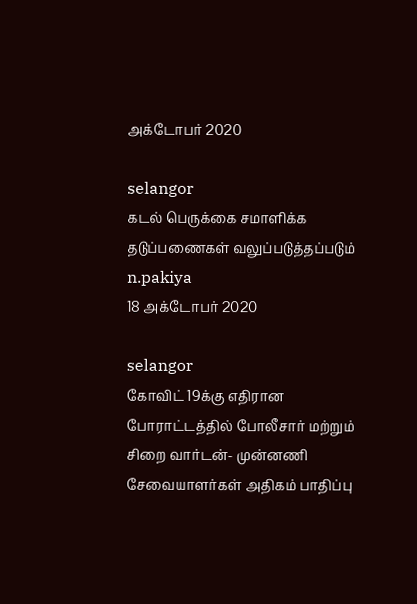அக்டோபர் 2020

selangor
கடல் பெருக்கை சமாளிக்க தடுப்பணைகள் வலுப்படுத்தப்படும்
n.pakiya
18 அக்டோபர் 2020

selangor
கோவிட் 19க்கு எதிரான போராட்டத்தில் போலீசார் மற்றும் சிறை வார்டன்- முன்னணி சேவையாளர்கள் அதிகம் பாதிப்பு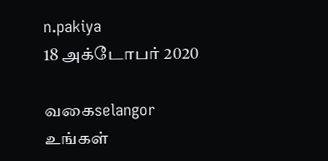n.pakiya
18 அக்டோபர் 2020

வகைselangor
உங்கள்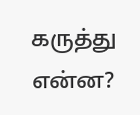கருத்து என்ன?